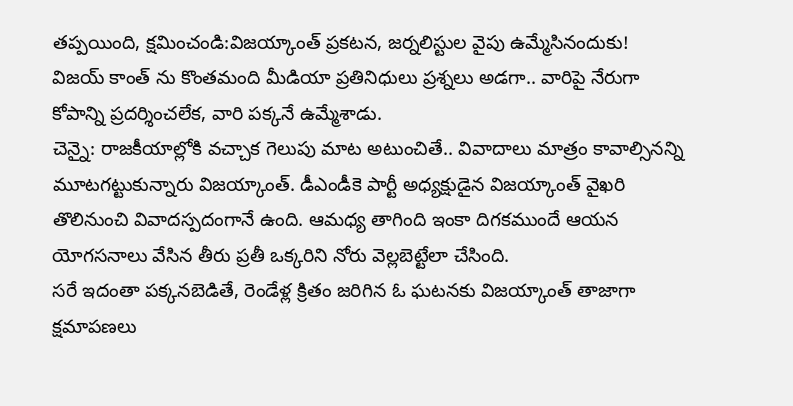తప్పయింది, క్షమించండి:విజయ్కాంత్ ప్రకటన, జర్నలిస్టుల వైపు ఉమ్మేసినందుకు!
విజయ్ కాంత్ ను కొంతమంది మీడియా ప్రతినిధులు ప్రశ్నలు అడగా.. వారిపై నేరుగా కోపాన్ని ప్రదర్శించలేక, వారి పక్కనే ఉమ్మేశాడు.
చెన్నై: రాజకీయాల్లోకి వచ్చాక గెలుపు మాట అటుంచితే.. వివాదాలు మాత్రం కావాల్సినన్ని మూటగట్టుకున్నారు విజయ్కాంత్. డీఎండీకె పార్టీ అధ్యక్షుడైన విజయ్కాంత్ వైఖరి తొలినుంచి వివాదస్పదంగానే ఉంది. ఆమధ్య తాగింది ఇంకా దిగకముందే ఆయన యోగసనాలు వేసిన తీరు ప్రతీ ఒక్కరిని నోరు వెల్లబెట్టేలా చేసింది.
సరే ఇదంతా పక్కనబెడితే, రెండేళ్ల క్రితం జరిగిన ఓ ఘటనకు విజయ్కాంత్ తాజాగా క్షమాపణలు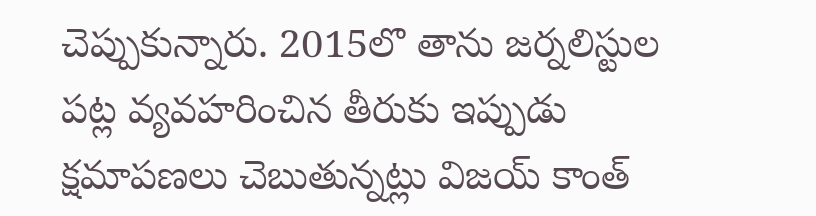చెప్పుకున్నారు. 2015లొ తాను జర్నలిస్టుల పట్ల వ్యవహరించిన తీరుకు ఇప్పుడు క్షమాపణలు చెబుతున్నట్లు విజయ్ కాంత్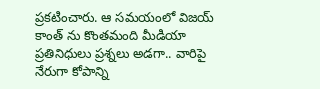ప్రకటించారు. ఆ సమయంలో విజయ్ కాంత్ ను కొంతమంది మీడియా ప్రతినిధులు ప్రశ్నలు అడగా.. వారిపై నేరుగా కోపాన్ని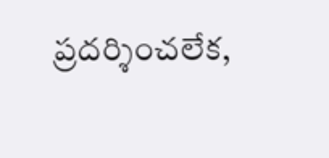ప్రదర్శించలేక,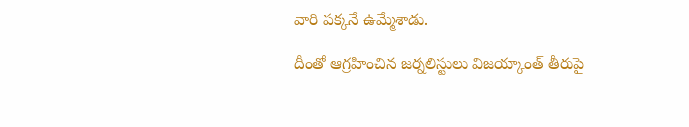వారి పక్కనే ఉమ్మేశాడు.

దీంతో ఆగ్రహించిన జర్నలిస్టులు విజయ్కాంత్ తీరుపై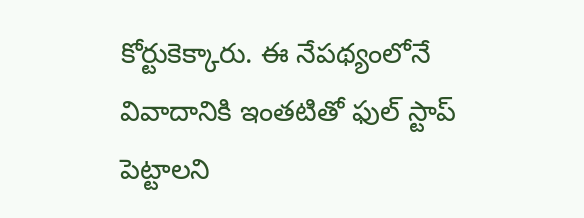కోర్టుకెక్కారు. ఈ నేపథ్యంలోనే వివాదానికి ఇంతటితో ఫుల్ స్టాప్ పెట్టాలని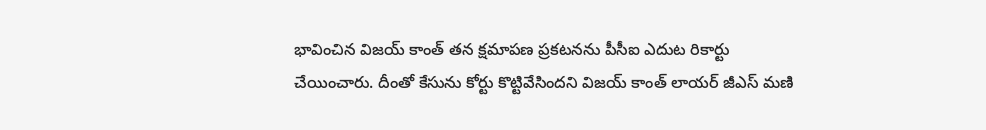భావించిన విజయ్ కాంత్ తన క్షమాపణ ప్రకటనను పీసీఐ ఎదుట రికార్టు చేయించారు. దీంతో కేసును కోర్టు కొట్టివేసిందని విజయ్ కాంత్ లాయర్ జీఎస్ మణి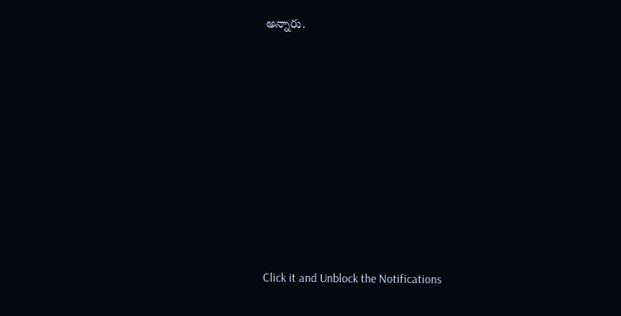అన్నారు.












Click it and Unblock the Notifications